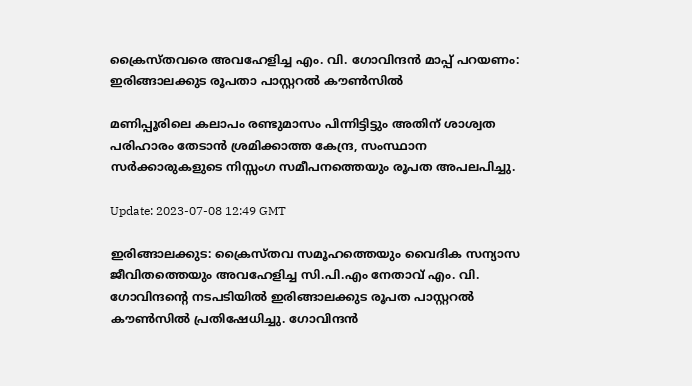ക്രൈസ്തവരെ അവഹേളിച്ച എം. വി. ഗോവിന്ദൻ മാപ്പ് പറയണം: ഇരിങ്ങാലക്കുട രൂപതാ പാസ്റ്ററൽ കൗൺസിൽ

മണിപ്പൂരിലെ കലാപം രണ്ടുമാസം പിന്നിട്ടിട്ടും അതിന് ശാശ്വത പരിഹാരം തേടാൻ ശ്രമിക്കാത്ത കേന്ദ്ര, സംസ്ഥാന സർക്കാരുകളുടെ നിസ്സംഗ സമീപനത്തെയും രൂപത അപലപിച്ചു.

Update: 2023-07-08 12:49 GMT

ഇരിങ്ങാലക്കുട: ക്രൈസ്തവ സമൂഹത്തെയും വൈദിക സന്യാസ ജീവിതത്തെയും അവഹേളിച്ച സി.പി.എം നേതാവ് എം. വി. ഗോവിന്ദന്റെ നടപടിയിൽ ഇരിങ്ങാലക്കുട രൂപത പാസ്റ്ററൽ കൗൺസിൽ പ്രതിഷേധിച്ചു. ഗോവിന്ദൻ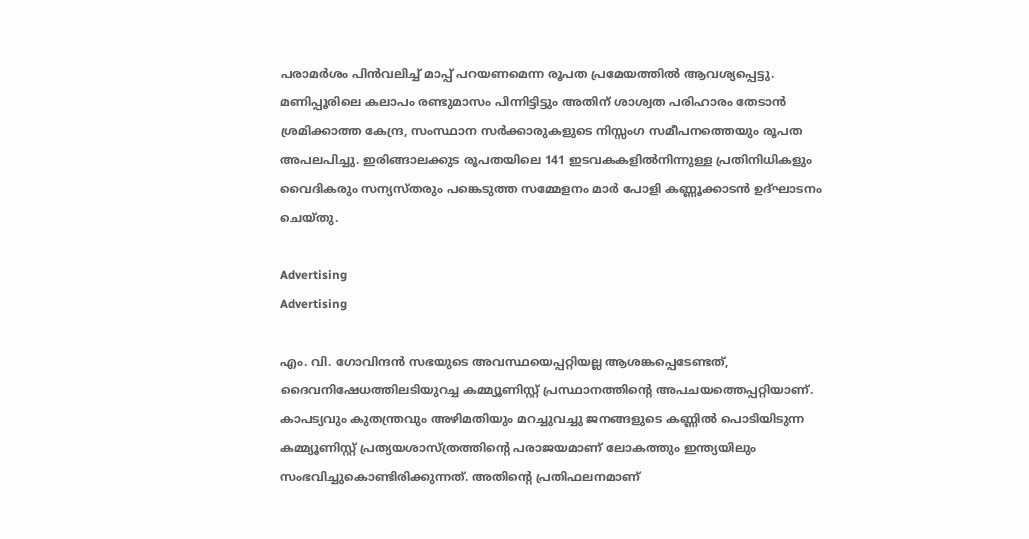പരാമർശം പിൻവലിച്ച് മാപ്പ് പറയണമെന്ന രൂപത പ്രമേയത്തിൽ ആവശ്യപ്പെട്ടു. മണിപ്പൂരിലെ കലാപം രണ്ടുമാസം പിന്നിട്ടിട്ടും അതിന് ശാശ്വത പരിഹാരം തേടാൻ ശ്രമിക്കാത്ത കേന്ദ്ര, സംസ്ഥാന സർക്കാരുകളുടെ നിസ്സംഗ സമീപനത്തെയും രൂപത അപലപിച്ചു. ഇരിങ്ങാലക്കുട രൂപതയിലെ 141 ഇടവകകളിൽനിന്നുള്ള പ്രതിനിധികളും വൈദികരും സന്യസ്തരും പങ്കെടുത്ത സമ്മേളനം മാർ പോളി കണ്ണൂക്കാടൻ ഉദ്ഘാടനം ചെയ്തു.

Advertising
Advertising

എം. വി. ഗോവിന്ദൻ സഭയുടെ അവസ്ഥയെപ്പറ്റിയല്ല ആശങ്കപ്പെടേണ്ടത്, ദൈവനിഷേധത്തിലടിയുറച്ച കമ്മ്യൂണിസ്റ്റ് പ്രസ്ഥാനത്തിന്റെ അപചയത്തെപ്പറ്റിയാണ്. കാപട്യവും കുതന്ത്രവും അഴിമതിയും മറച്ചുവച്ചു ജനങ്ങളുടെ കണ്ണിൽ പൊടിയിടുന്ന കമ്മ്യൂണിസ്റ്റ് പ്രത്യയശാസ്ത്രത്തിന്റെ പരാജയമാണ് ലോകത്തും ഇന്ത്യയിലും സംഭവിച്ചുകൊണ്ടിരിക്കുന്നത്. അതിന്റെ പ്രതിഫലനമാണ്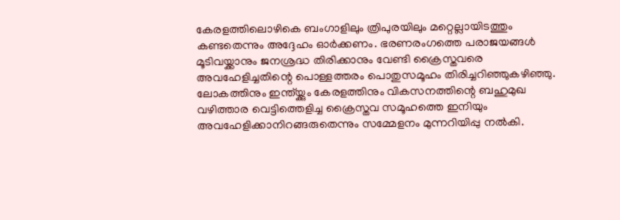കേരളത്തിലൊഴികെ ബംഗാളിലും ത്രിപുരയിലും മറ്റെല്ലായിടത്തും കണ്ടതെന്നും അദ്ദേഹം ഓർക്കണം. ഭരണരംഗത്തെ പരാജയങ്ങൾ മൂടിവയ്ക്കാനും ജനശ്രദ്ധ തിരിക്കാനും വേണ്ടി ക്രൈസ്തവരെ അവഹേളിച്ചതിന്റെ പൊള്ളത്തരം പൊതുസമൂഹം തിരിച്ചറിഞ്ഞുകഴിഞ്ഞു. ലോകത്തിനും ഇന്ത്യ്ക്കും കേരളത്തിനും വികസനത്തിന്റെ ബഹുമുഖ വഴിത്താര വെട്ടിത്തെളിച്ച ക്രൈസ്തവ സമൂഹത്തെ ഇനിയും അവഹേളിക്കാനിറങ്ങരുതെന്നും സമ്മേളനം മുന്നറിയിപ്പു നൽകി.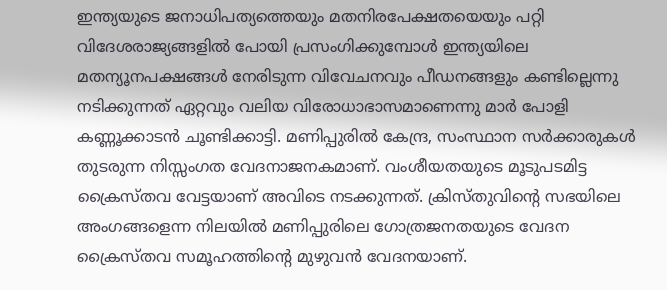ഇന്ത്യയുടെ ജനാധിപത്യത്തെയും മതനിരപേക്ഷതയെയും പറ്റി വിദേശരാജ്യങ്ങളിൽ പോയി പ്രസംഗിക്കുമ്പോൾ ഇന്ത്യയിലെ മതന്യൂനപക്ഷങ്ങൾ നേരിടുന്ന വിവേചനവും പീഡനങ്ങളും കണ്ടില്ലെന്നു നടിക്കുന്നത് ഏറ്റവും വലിയ വിരോധാഭാസമാണെന്നു മാർ പോളി കണ്ണൂക്കാടൻ ചൂണ്ടിക്കാട്ടി. മണിപ്പുരിൽ കേന്ദ്ര, സംസ്ഥാന സർക്കാരുകൾ തുടരുന്ന നിസ്സംഗത വേദനാജനകമാണ്. വംശീയതയുടെ മൂടുപടമിട്ട ക്രൈസ്തവ വേട്ടയാണ് അവിടെ നടക്കുന്നത്. ക്രിസ്തുവിന്റെ സഭയിലെ അംഗങ്ങളെന്ന നിലയിൽ മണിപ്പുരിലെ ഗോത്രജനതയുടെ വേദന ക്രൈസ്തവ സമൂഹത്തിന്റെ മുഴുവൻ വേദനയാണ്.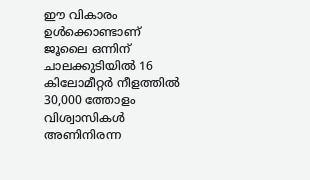ഈ വികാരം ഉൾക്കൊണ്ടാണ് ജൂലൈ ഒന്നിന് ചാലക്കുടിയിൽ 16 കിലോമീറ്റർ നീളത്തിൽ 30,000 ത്തോളം വിശ്വാസികൾ അണിനിരന്ന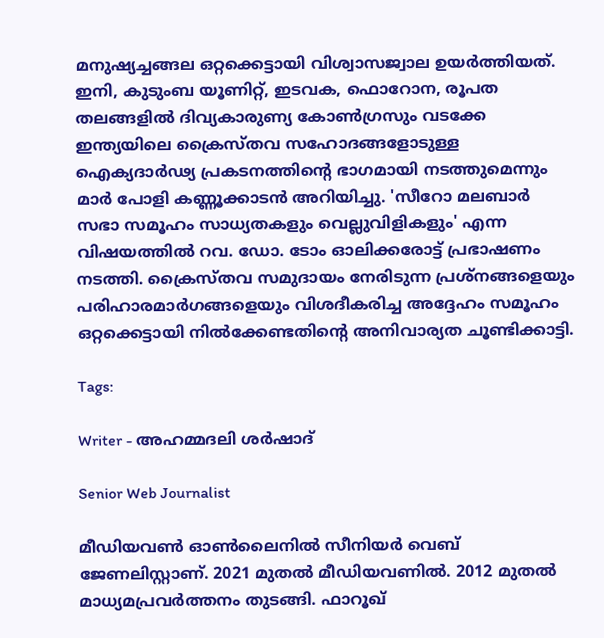മനുഷ്യച്ചങ്ങല ഒറ്റക്കെട്ടായി വിശ്വാസജ്വാല ഉയർത്തിയത്. ഇനി, കുടുംബ യൂണിറ്റ്, ഇടവക, ഫൊറോന, രൂപത തലങ്ങളിൽ ദിവ്യകാരുണ്യ കോൺഗ്രസും വടക്കേ ഇന്ത്യയിലെ ക്രൈസ്തവ സഹോദങ്ങളോടുള്ള ഐക്യദാർഢ്യ പ്രകടനത്തിന്റെ ഭാഗമായി നടത്തുമെന്നും മാർ പോളി കണ്ണൂക്കാടൻ അറിയിച്ചു. 'സീറോ മലബാർ സഭാ സമൂഹം സാധ്യതകളും വെല്ലുവിളികളും' എന്ന വിഷയത്തിൽ റവ. ഡോ. ടോം ഓലിക്കരോട്ട് പ്രഭാഷണം നടത്തി. ക്രൈസ്തവ സമുദായം നേരിടുന്ന പ്രശ്നങ്ങളെയും പരിഹാരമാർഗങ്ങളെയും വിശദീകരിച്ച അദ്ദേഹം സമൂഹം ഒറ്റക്കെട്ടായി നിൽക്കേണ്ടതിന്റെ അനിവാര്യത ചൂണ്ടിക്കാട്ടി.

Tags:

Writer - അഹമ്മദലി ശര്‍ഷാദ്

Senior Web Journalist

മീഡിയവൺ ഓൺലൈനിൽ സീനിയർ വെബ് ജേണലിസ്റ്റാണ്. 2021 മുതൽ മീഡിയവണിൽ. 2012 മുതൽ മാധ്യമപ്രവർത്തനം തുടങ്ങി. ഫാറൂഖ്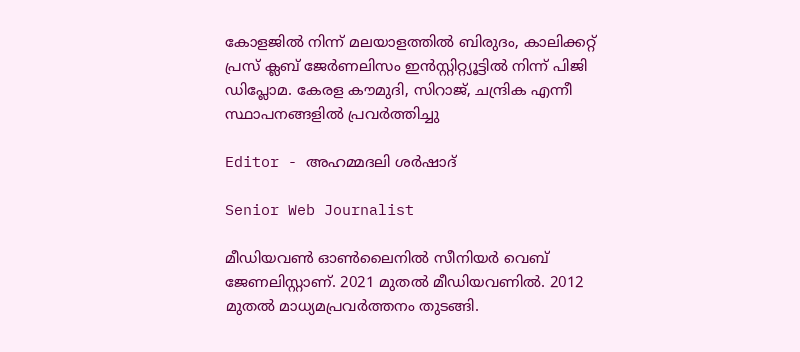കോളജിൽ നിന്ന് മലയാളത്തിൽ ബിരുദം, കാലിക്കറ്റ് പ്രസ് ക്ലബ് ജേർണലിസം ഇൻസ്റ്റിറ്റ്യൂട്ടിൽ നിന്ന് പിജി ഡിപ്ലോമ. കേരള കൗമുദി, സിറാജ്, ചന്ദ്രിക എന്നീ സ്ഥാപനങ്ങളിൽ പ്രവർത്തിച്ചു

Editor - അഹമ്മദലി ശര്‍ഷാദ്

Senior Web Journalist

മീഡിയവൺ ഓൺലൈനിൽ സീനിയർ വെബ് ജേണലിസ്റ്റാണ്. 2021 മുതൽ മീഡിയവണിൽ. 2012 മുതൽ മാധ്യമപ്രവർത്തനം തുടങ്ങി.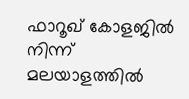ഫാറൂഖ് കോളജിൽ നിന്ന് മലയാളത്തിൽ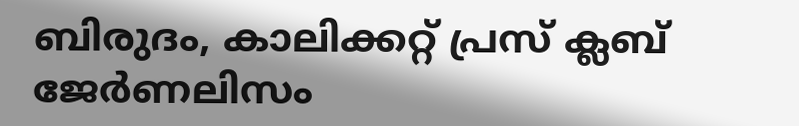ബിരുദം, കാലിക്കറ്റ് പ്രസ് ക്ലബ് ജേർണലിസം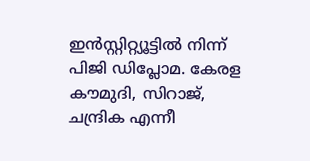ഇൻസ്റ്റിറ്റ്യൂട്ടിൽ നിന്ന് പിജി ഡിപ്ലോമ. കേരള കൗമുദി, സിറാജ്, ചന്ദ്രിക എന്നീ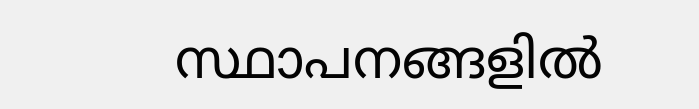സ്ഥാപനങ്ങളിൽ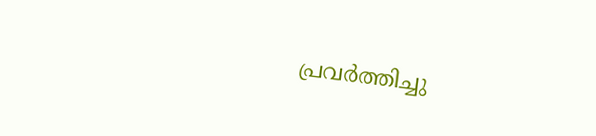പ്രവർത്തിച്ചു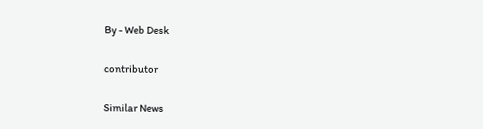By - Web Desk

contributor

Similar News